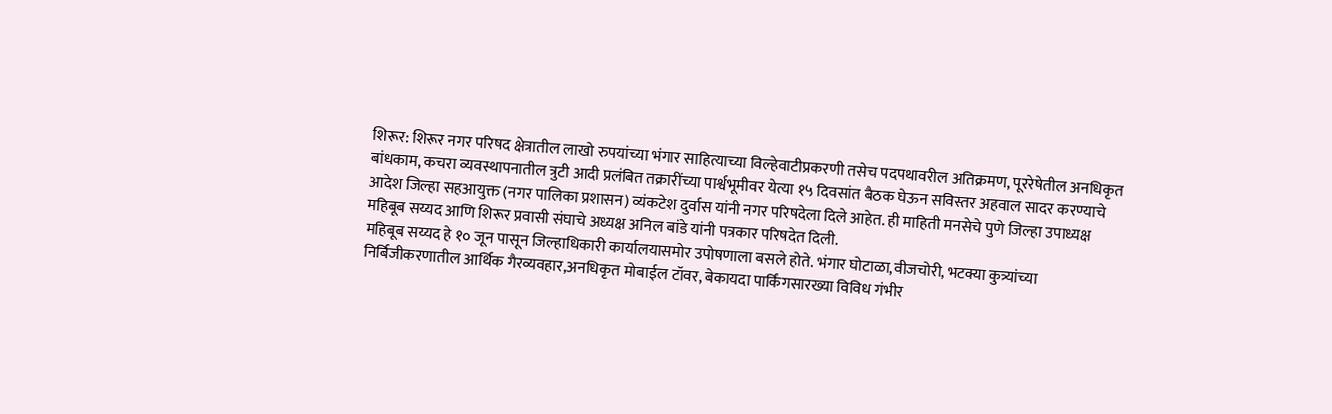शिरूर: शिरूर नगर परिषद क्षेत्रातील लाखो रुपयांच्या भंगार साहित्याच्या विल्हेवाटीप्रकरणी तसेच पदपथावरील अतिक्रमण, पूररेषेतील अनधिकृत बांधकाम, कचरा व्यवस्थापनातील त्रुटी आदी प्रलंबित तक्रारींच्या पार्श्वभूमीवर येत्या १५ दिवसांत बैठक घेऊन सविस्तर अहवाल सादर करण्याचे आदेश जिल्हा सहआयुक्त (नगर पालिका प्रशासन) व्यंकटेश दुर्वास यांनी नगर परिषदेला दिले आहेत. ही माहिती मनसेचे पुणे जिल्हा उपाध्यक्ष महिबूब सय्यद आणि शिरूर प्रवासी संघाचे अध्यक्ष अनिल बांडे यांनी पत्रकार परिषदेत दिली.
महिबूब सय्यद हे १० जून पासून जिल्हाधिकारी कार्यालयासमोर उपोषणाला बसले होते. भंगार घोटाळा,वीजचोरी, भटक्या कुत्र्यांच्या निर्बिजीकरणातील आर्थिक गैरव्यवहार,अनधिकृत मोबाईल टॉवर, बेकायदा पार्किंगसारख्या विविध गंभीर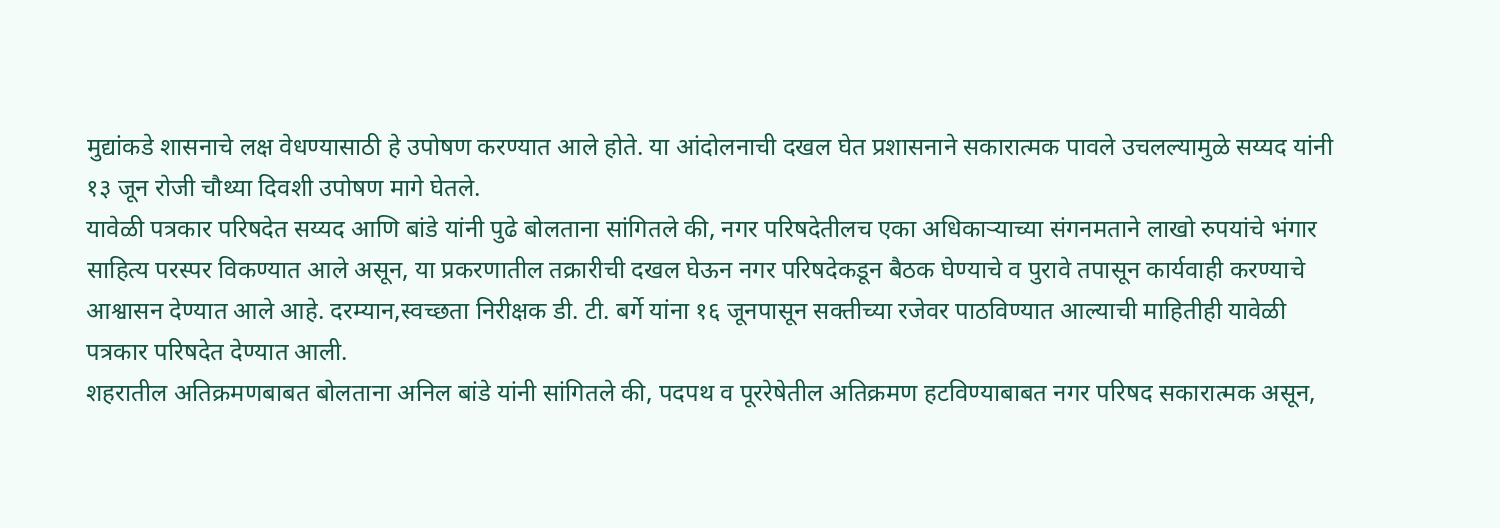मुद्यांकडे शासनाचे लक्ष वेधण्यासाठी हे उपोषण करण्यात आले होते. या आंदोलनाची दखल घेत प्रशासनाने सकारात्मक पावले उचलल्यामुळे सय्यद यांनी १३ जून रोजी चौथ्या दिवशी उपोषण मागे घेतले.
यावेळी पत्रकार परिषदेत सय्यद आणि बांडे यांनी पुढे बोलताना सांगितले की, नगर परिषदेतीलच एका अधिकाऱ्याच्या संगनमताने लाखो रुपयांचे भंगार साहित्य परस्पर विकण्यात आले असून, या प्रकरणातील तक्रारीची दखल घेऊन नगर परिषदेकडून बैठक घेण्याचे व पुरावे तपासून कार्यवाही करण्याचे आश्वासन देण्यात आले आहे. दरम्यान,स्वच्छता निरीक्षक डी. टी. बर्गे यांना १६ जूनपासून सक्तीच्या रजेवर पाठविण्यात आल्याची माहितीही यावेळी पत्रकार परिषदेत देण्यात आली.
शहरातील अतिक्रमणबाबत बोलताना अनिल बांडे यांनी सांगितले की, पदपथ व पूररेषेतील अतिक्रमण हटविण्याबाबत नगर परिषद सकारात्मक असून,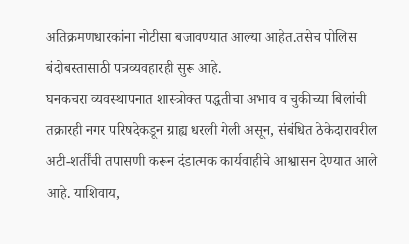अतिक्रमणधारकांना नोटीसा बजावण्यात आल्या आहेत.तसेच पोलिस बंदोबस्तासाठी पत्रव्यवहारही सुरू आहे.
घनकचरा व्यवस्थापनात शास्त्रोक्त पद्धतीचा अभाव व चुकीच्या बिलांची तक्रारही नगर परिषदेकडून ग्राह्य धरली गेली असून, संबंधित ठेकेदारावरील अटी-शर्तींची तपासणी करून दंडात्मक कार्यवाहीचे आश्वासन देण्यात आले आहे. याशिवाय,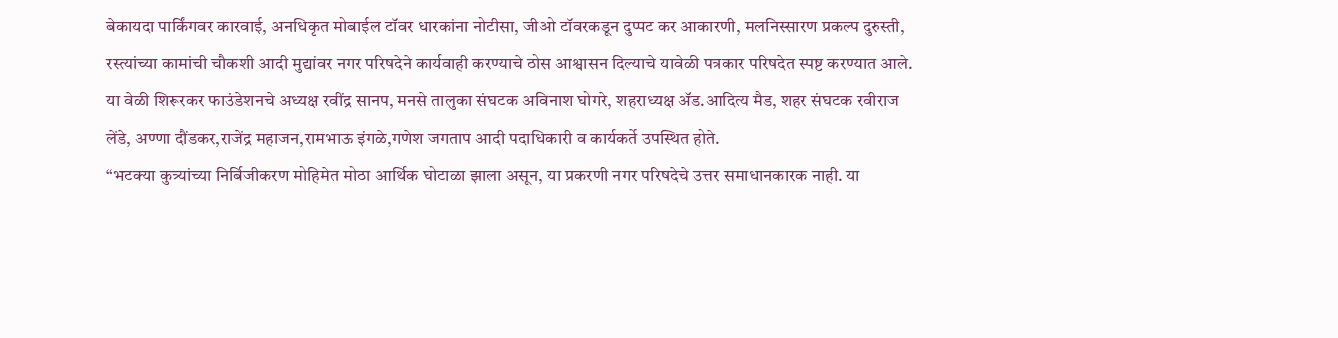बेकायदा पार्किंगवर कारवाई, अनधिकृत मोबाईल टॉवर धारकांना नोटीसा, जीओ टॉवरकडून दुप्पट कर आकारणी, मलनिस्सारण प्रकल्प दुरुस्ती, रस्त्यांच्या कामांची चौकशी आदी मुद्यांवर नगर परिषदेने कार्यवाही करण्याचे ठोस आश्वासन दिल्याचे यावेळी पत्रकार परिषदेत स्पष्ट करण्यात आले.
या वेळी शिरूरकर फाउंडेशनचे अध्यक्ष रवींद्र सानप, मनसे तालुका संघटक अविनाश घोगरे, शहराध्यक्ष ॲड.आदित्य मैड, शहर संघटक रवीराज लेंडे, अण्णा दौंडकर,राजेंद्र महाजन,रामभाऊ इंगळे,गणेश जगताप आदी पदाधिकारी व कार्यकर्ते उपस्थित होते.
“भटक्या कुत्र्यांच्या निर्बिजीकरण मोहिमेत मोठा आर्थिक घोटाळा झाला असून, या प्रकरणी नगर परिषदेचे उत्तर समाधानकारक नाही. या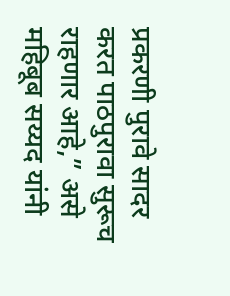प्रकरणी पुरावे सादर करत पाठपुरावा सुरूच राहणार आहे,” असे महिबूब सय्यद यांनी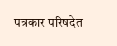पत्रकार परिषदेत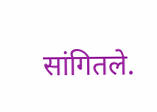सांगितले.